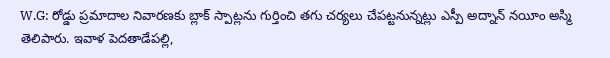W.G: రోడ్డు ప్రమాదాల నివారణకు బ్లాక్ స్పాట్లను గుర్తించి తగు చర్యలు చేపట్టనున్నట్లు ఎస్పీ అద్నాన్ నయీం అస్మి తెలిపారు. ఇవాళ పెదతాడేపల్లి,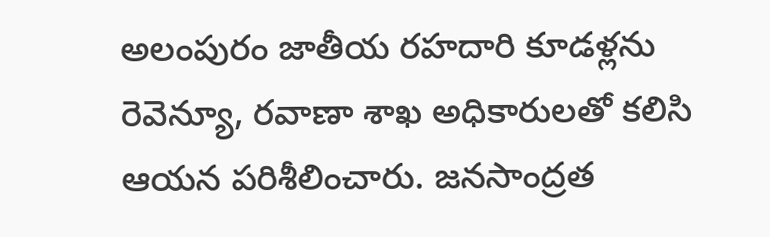అలంపురం జాతీయ రహదారి కూడళ్లను రెవెన్యూ, రవాణా శాఖ అధికారులతో కలిసి ఆయన పరిశీలించారు. జనసాంద్రత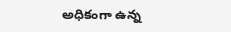అధికంగా ఉన్న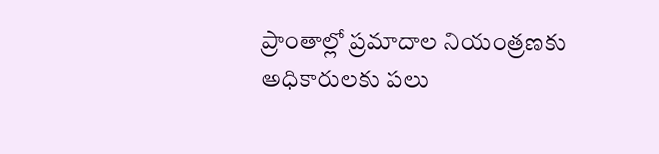ప్రాంతాల్లో ప్రమాదాల నియంత్రణకు అధికారులకు పలు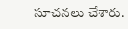సూచనలు చేశారు.